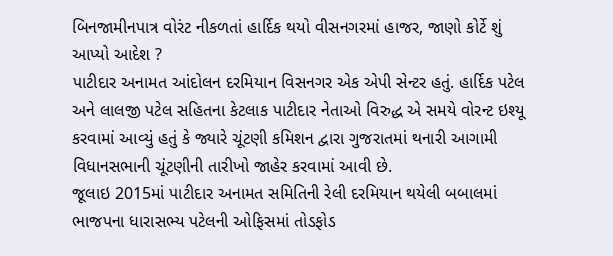બિનજામીનપાત્ર વોરંટ નીકળતાં હાર્દિક થયો વીસનગરમાં હાજર, જાણો કોર્ટે શું આપ્યો આદેશ ?
પાટીદાર અનામત આંદોલન દરમિયાન વિસનગર એક એપી સેન્ટર હતું. હાર્દિક પટેલ અને લાલજી પટેલ સહિતના કેટલાક પાટીદાર નેતાઓ વિરુદ્ધ એ સમયે વોરન્ટ ઇશ્યૂ કરવામાં આવ્યું હતું કે જ્યારે ચૂંટણી કમિશન દ્વારા ગુજરાતમાં થનારી આગામી વિધાનસભાની ચૂંટણીની તારીખો જાહેર કરવામાં આવી છે.
જૂલાઇ 2015માં પાટીદાર અનામત સમિતિની રેલી દરમિયાન થયેલી બબાલમાં ભાજપના ધારાસભ્ય પટેલની ઓફિસમાં તોડફોડ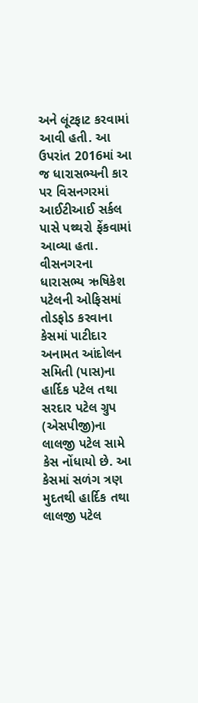અને લૂંટફાટ કરવામાં આવી હતી. આ ઉપરાંત 2016માં આ જ ધારાસભ્યની કાર પર વિસનગરમાં આઈટીઆઈ સર્કલ પાસે પથ્થરો ફેંકવામાં આવ્યા હતા.
વીસનગરના ધારાસભ્ય ઋષિકેશ પટેલની ઓફિસમાં તોડફોડ કરવાના કેસમાં પાટીદાર અનામત આંદોલન સમિતી (પાસ)ના હાર્દિક પટેલ તથા સરદાર પટેલ ગ્રુપ (એસપીજી)ના લાલજી પટેલ સામે કેસ નોંધાયો છે. આ કેસમાં સળંગ ત્રણ મુદતથી હાર્દિક તથા લાલજી પટેલ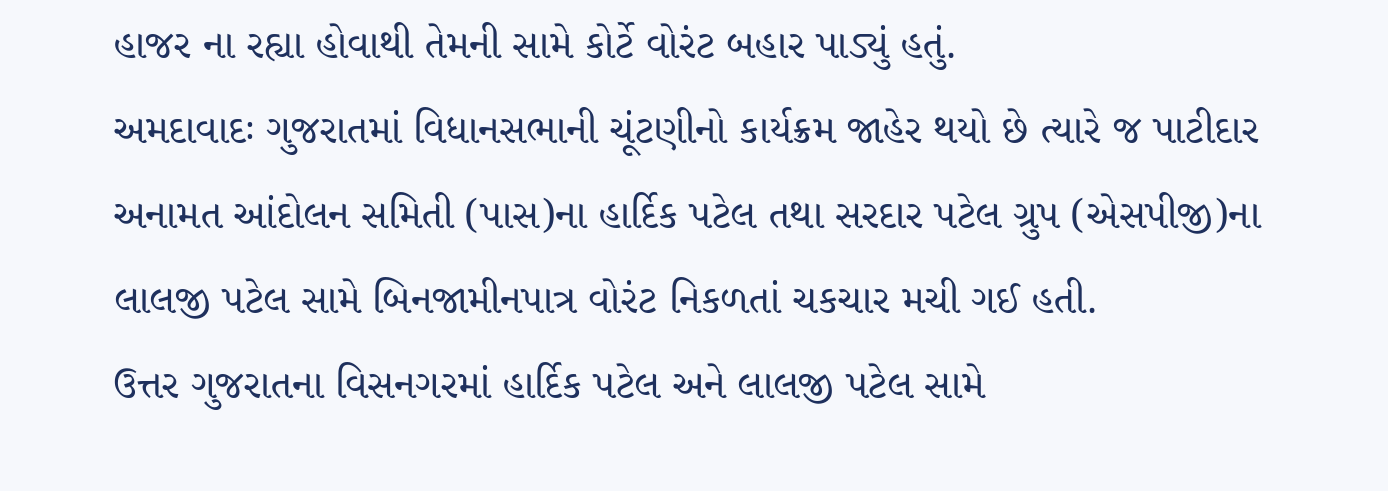હાજર ના રહ્યા હોવાથી તેમની સામે કોર્ટે વોરંટ બહાર પાડ્યું હતું.
અમદાવાદઃ ગુજરાતમાં વિધાનસભાની ચૂંટણીનો કાર્યક્રમ જાહેર થયો છે ત્યારે જ પાટીદાર અનામત આંદોલન સમિતી (પાસ)ના હાર્દિક પટેલ તથા સરદાર પટેલ ગ્રુપ (એસપીજી)ના લાલજી પટેલ સામે બિનજામીનપાત્ર વોરંટ નિકળતાં ચકચાર મચી ગઈ હતી.
ઉત્તર ગુજરાતના વિસનગરમાં હાર્દિક પટેલ અને લાલજી પટેલ સામે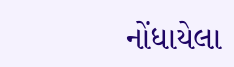નોંધાયેલા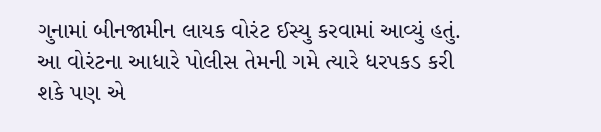ગુનામાં બીનજામીન લાયક વોરંટ ઈસ્યુ કરવામાં આવ્યું હતું. આ વોરંટના આધારે પોલીસ તેમની ગમે ત્યારે ધરપકડ કરી શકે પણ એ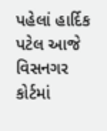પહેલાં હાર્દિક પટેલ આજે વિસનગર કોર્ટમાં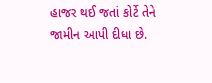હાજર થઈ જતાં કોર્ટે તેને જામીન આપી દીધા છે.